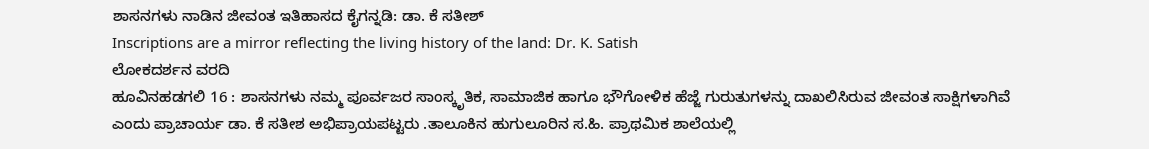ಶಾಸನಗಳು ನಾಡಿನ ಜೀವಂತ ಇತಿಹಾಸದ ಕೈಗನ್ನಡಿ: ಡಾ. ಕೆ ಸತೀಶ್
Inscriptions are a mirror reflecting the living history of the land: Dr. K. Satish
ಲೋಕದರ್ಶನ ವರದಿ
ಹೂವಿನಹಡಗಲಿ 16 : ಶಾಸನಗಳು ನಮ್ಮ ಪೂರ್ವಜರ ಸಾಂಸ್ಕೃತಿಕ, ಸಾಮಾಜಿಕ ಹಾಗೂ ಭೌಗೋಳಿಕ ಹೆಜ್ಜೆ ಗುರುತುಗಳನ್ನು ದಾಖಲಿಸಿರುವ ಜೀವಂತ ಸಾಕ್ಷಿಗಳಾಗಿವೆ ಎಂದು ಪ್ರಾಚಾರ್ಯ ಡಾ. ಕೆ ಸತೀಶ ಅಭಿಪ್ರಾಯಪಟ್ಟರು .ತಾಲೂಕಿನ ಹುಗುಲೂರಿನ ಸ.ಹಿ. ಪ್ರಾಥಮಿಕ ಶಾಲೆಯಲ್ಲಿ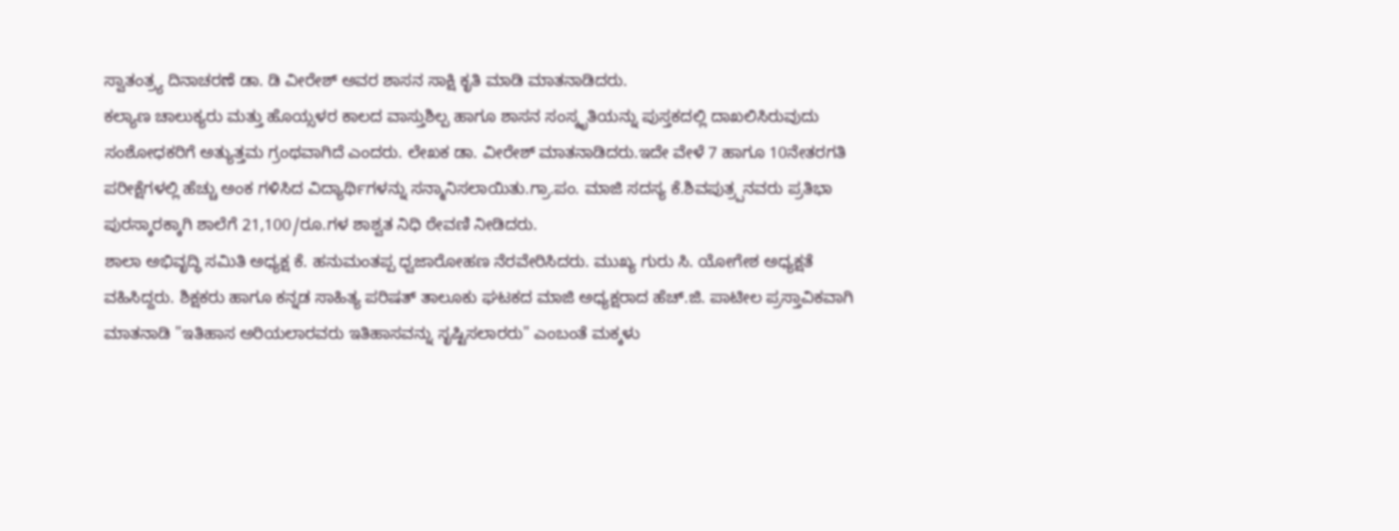ಸ್ವಾತಂತ್ರ್ಯ ದಿನಾಚರಣೆ ಡಾ. ಡಿ ವೀರೇಶ್ ಅವರ ಶಾಸನ ಸಾಕ್ಷಿ ಕೃತಿ ಮಾಡಿ ಮಾತನಾಡಿದರು.
ಕಲ್ಯಾಣ ಚಾಲುಕ್ಯರು ಮತ್ತು ಹೊಯ್ಸಳರ ಕಾಲದ ವಾಸ್ತುಶಿಲ್ಪ ಹಾಗೂ ಶಾಸನ ಸಂಸ್ಕೃತಿಯನ್ನು ಪುಸ್ತಕದಲ್ಲಿ ದಾಖಲಿಸಿರುವುದು ಸಂಶೋಧಕರಿಗೆ ಅತ್ಯುತ್ತಮ ಗ್ರಂಥವಾಗಿದೆ ಎಂದರು. ಲೇಖಕ ಡಾ. ವೀರೇಶ್ ಮಾತನಾಡಿದರು.ಇದೇ ವೇಳೆ 7 ಹಾಗೂ 10ನೇತರಗತಿ ಪರೀಕ್ಷೆಗಳಲ್ಲಿ ಹೆಚ್ಚು ಅಂಕ ಗಳಿಸಿದ ವಿದ್ಯಾರ್ಥಿಗಳನ್ನು ಸನ್ಮಾನಿಸಲಾಯಿತು.ಗ್ರಾ.ಪಂ. ಮಾಜಿ ಸದಸ್ಯ ಕೆ.ಶಿವಪುತ್ರ್ಪನವರು ಪ್ರತಿಭಾ ಪುರಸ್ಕಾರಕ್ಕಾಗಿ ಶಾಲೆಗೆ 21,100/ರೂ.ಗಳ ಶಾಶ್ವತ ನಿಧಿ ಠೇವಣಿ ನೀಡಿದರು.
ಶಾಲಾ ಅಭಿವೃದ್ಧಿ ಸಮಿತಿ ಅಧ್ಯಕ್ಷ ಕೆ. ಹನುಮಂತಪ್ಪ ಧ್ವಜಾರೋಹಣ ನೆರವೇರಿಸಿದರು. ಮುಖ್ಯ ಗುರು ಸಿ. ಯೋಗೇಶ ಅಧ್ಯಕ್ಷತೆ ವಹಿಸಿದ್ದರು. ಶಿಕ್ಷಕರು ಹಾಗೂ ಕನ್ನಡ ಸಾಹಿತ್ಯ ಪರಿಷತ್ ತಾಲೂಕು ಘಟಕದ ಮಾಜಿ ಅಧ್ಯಕ್ಷರಾದ ಹೆಚ್.ಜಿ. ಪಾಟೀಲ ಪ್ರಸ್ತಾವಿಕವಾಗಿ ಮಾತನಾಡಿ "ಇತಿಹಾಸ ಅರಿಯಲಾರವರು ಇತಿಹಾಸವನ್ನು ಸೃಷ್ಟಿಸಲಾರರು" ಎಂಬಂತೆ ಮಕ್ಕಳು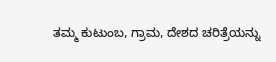ತಮ್ಮ ಕುಟುಂಬ, ಗ್ರಾಮ, ದೇಶದ ಚರಿತ್ರೆಯನ್ನು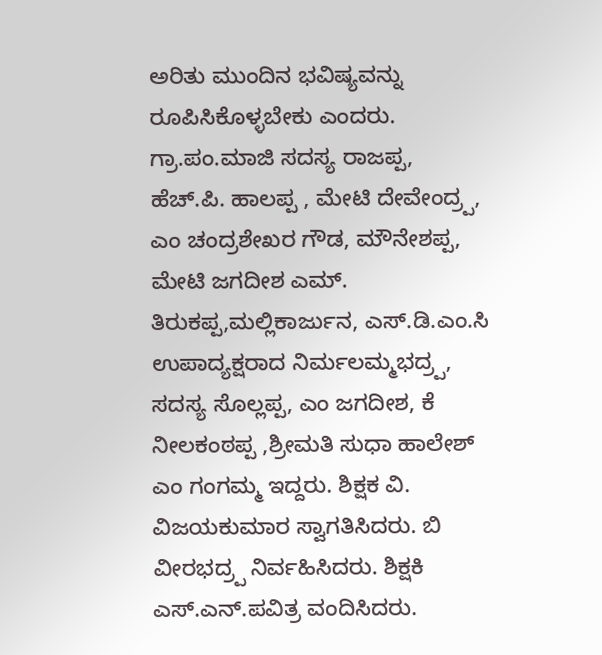ಅರಿತು ಮುಂದಿನ ಭವಿಷ್ಯವನ್ನು ರೂಪಿಸಿಕೊಳ್ಳಬೇಕು ಎಂದರು.
ಗ್ರಾ.ಪಂ.ಮಾಜಿ ಸದಸ್ಯ ರಾಜಪ್ಪ, ಹೆಚ್.ಪಿ. ಹಾಲಪ್ಪ , ಮೇಟಿ ದೇವೇಂದ್ರ್ಪ, ಎಂ ಚಂದ್ರಶೇಖರ ಗೌಡ, ಮೌನೇಶಪ್ಪ, ಮೇಟಿ ಜಗದೀಶ ಎಮ್. ತಿರುಕಪ್ಪ,ಮಲ್ಲಿಕಾರ್ಜುನ, ಎಸ್.ಡಿ.ಎಂ.ಸಿ ಉಪಾದ್ಯಕ್ಷರಾದ ನಿರ್ಮಲಮ್ಮಭದ್ರ್ಪ, ಸದಸ್ಯ ಸೊಲ್ಲಪ್ಪ, ಎಂ ಜಗದೀಶ, ಕೆ ನೀಲಕಂಠಪ್ಪ ,ಶ್ರೀಮತಿ ಸುಧಾ ಹಾಲೇಶ್ ಎಂ ಗಂಗಮ್ಮ ಇದ್ದರು. ಶಿಕ್ಷಕ ವಿ. ವಿಜಯಕುಮಾರ ಸ್ವಾಗತಿಸಿದರು. ಬಿ ವೀರಭದ್ರ್ಪ ನಿರ್ವಹಿಸಿದರು. ಶಿಕ್ಷಕಿ ಎಸ್.ಎನ್.ಪವಿತ್ರ ವಂದಿಸಿದರು.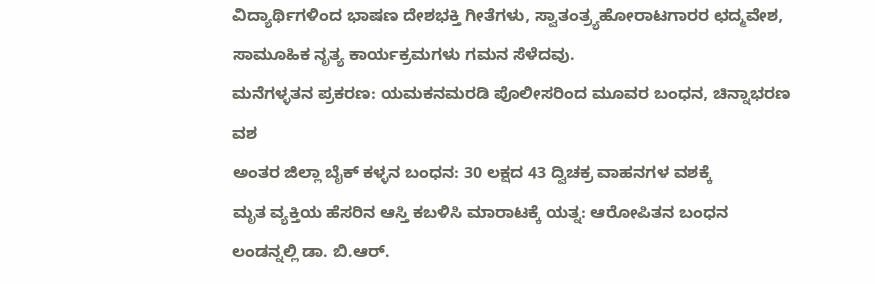ವಿದ್ಯಾರ್ಥಿಗಳಿಂದ ಭಾಷಣ ದೇಶಭಕ್ತಿ ಗೀತೆಗಳು, ಸ್ವಾತಂತ್ರ್ಯಹೋರಾಟಗಾರರ ಛದ್ಮವೇಶ, ಸಾಮೂಹಿಕ ನೃತ್ಯ ಕಾರ್ಯಕ್ರಮಗಳು ಗಮನ ಸೆಳೆದವು.
ಮನೆಗಳ್ಳತನ ಪ್ರಕರಣ: ಯಮಕನಮರಡಿ ಪೊಲೀಸರಿಂದ ಮೂವರ ಬಂಧನ, ಚಿನ್ನಾಭರಣ ವಶ
ಅಂತರ ಜಿಲ್ಲಾ ಬೈಕ್ ಕಳ್ಳನ ಬಂಧನ: 30 ಲಕ್ಷದ 43 ದ್ವಿಚಕ್ರ ವಾಹನಗಳ ವಶಕ್ಕೆ
ಮೃತ ವ್ಯಕ್ತಿಯ ಹೆಸರಿನ ಆಸ್ತಿ ಕಬಳಿಸಿ ಮಾರಾಟಕ್ಕೆ ಯತ್ನ: ಆರೋಪಿತನ ಬಂಧನ
ಲಂಡನ್ನಲ್ಲಿ ಡಾ. ಬಿ.ಆರ್.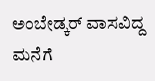ಅಂಬೇಡ್ಕರ್ ವಾಸವಿದ್ದ ಮನೆಗೆ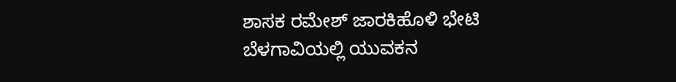ಶಾಸಕ ರಮೇಶ್ ಜಾರಕಿಹೊಳಿ ಭೇಟಿ
ಬೆಳಗಾವಿಯಲ್ಲಿ ಯುವಕನ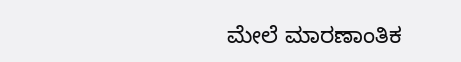ಮೇಲೆ ಮಾರಣಾಂತಿಕ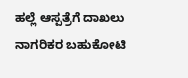ಹಲ್ಲೆ ಆಸ್ಪತ್ರೆಗೆ ದಾಖಲು
ನಾಗರಿಕರ ಬಹುಕೋಟಿ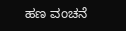ಹಣ ವಂಚನೆ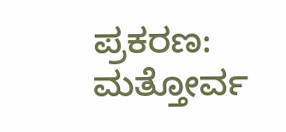ಪ್ರಕರಣ: ಮತ್ತೋರ್ವ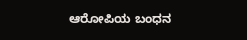ಆರೋಪಿಯ ಬಂಧನ